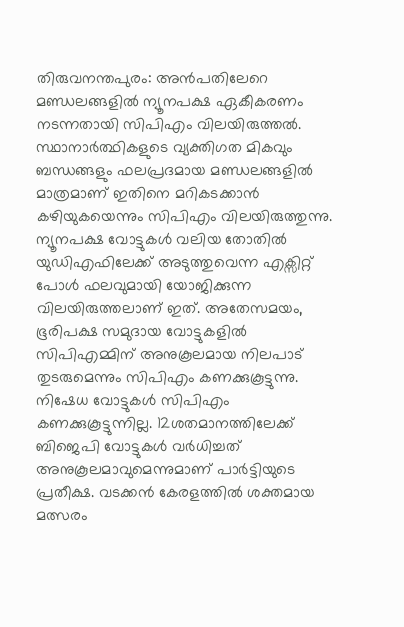തിരുവനന്തപുരം: അൻപതിലേറെ മണ്ഡലങ്ങളിൽ ന്യൂനപക്ഷ ഏകീകരണം നടന്നതായി സിപിഎം വിലയിരുത്തൽ. സ്ഥാനാർത്ഥികളുടെ വ്യക്തിഗത മികവും ബന്ധങ്ങളും ഫലപ്രദമായ മണ്ഡലങ്ങളിൽ മാത്രമാണ് ഇതിനെ മറികടക്കാൻ കഴിയുകയെന്നും സിപിഎം വിലയിരുത്തുന്നു. ന്യൂനപക്ഷ വോട്ടുകൾ വലിയ തോതിൽ യുഡിഎഫിലേക്ക് അടുത്തുവെന്ന എക്സിറ്റ് പോൾ ഫലവുമായി യോജിക്കുന്ന വിലയിരുത്തലാണ് ഇത്. അതേസമയം, ഭൂരിപക്ഷ സമുദായ വോട്ടുകളിൽ സിപിഎമ്മിന് അനുകൂലമായ നിലപാട് തുടരുമെന്നും സിപിഎം കണക്കുകൂട്ടുന്നു. നിഷേധ വോട്ടുകൾ സിപിഎം കണക്കുകൂട്ടുന്നില്ല. 12ശതമാനത്തിലേക്ക് ബിജെപി വോട്ടുകൾ വർധിച്ചത് അനുകൂലമാവുമെന്നുമാണ് പാർട്ടിയുടെ പ്രതീക്ഷ. വടക്കൻ കേരളത്തിൽ ശക്തമായ മത്സരം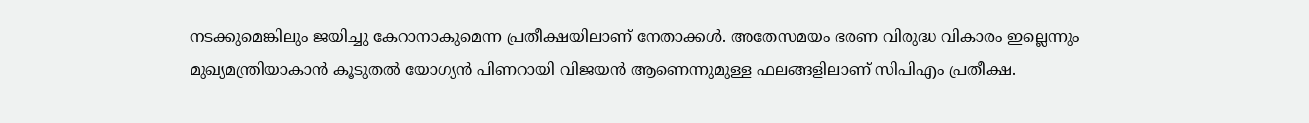നടക്കുമെങ്കിലും ജയിച്ചു കേറാനാകുമെന്ന പ്രതീക്ഷയിലാണ് നേതാക്കൾ. അതേസമയം ഭരണ വിരുദ്ധ വികാരം ഇല്ലെന്നും മുഖ്യമന്ത്രിയാകാൻ കൂടുതൽ യോഗ്യൻ പിണറായി വിജയൻ ആണെന്നുമുള്ള ഫലങ്ങളിലാണ് സിപിഎം പ്രതീക്ഷ.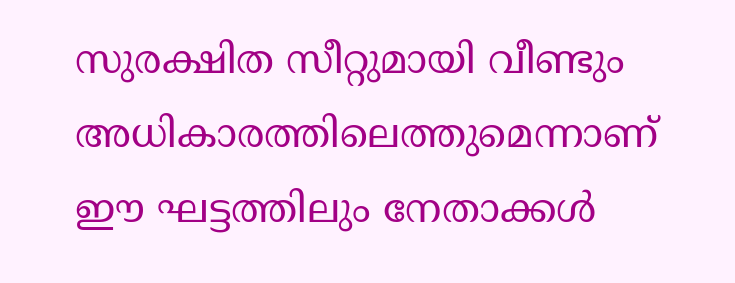സുരക്ഷിത സീറ്റുമായി വീണ്ടും അധികാരത്തിലെത്തുമെന്നാണ് ഈ ഘട്ടത്തിലും നേതാക്കൾ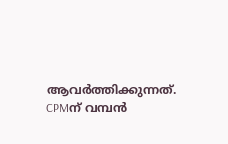ആവർത്തിക്കുന്നത്.
CPMന് വമ്പൻ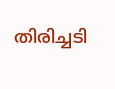തിരിച്ചടി